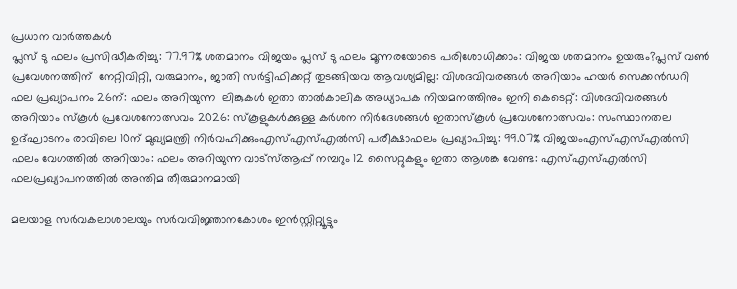പ്രധാന വാർത്തകൾ
പ്ലസ് ടു ഫലം പ്രസിദ്ധീകരിച്ചു: 77.97% ശതമാനം വിജയം പ്ലസ് ടു ഫലം മൂന്നരയോടെ പരിശോധിക്കാം: വിജയ ശതമാനം ഉയരും?പ്ലസ് വൺ പ്രവേശനത്തിന്  നേറ്റിവിറ്റി, വരുമാനം, ജാതി സർട്ടിഫിക്കറ്റ് തുടങ്ങിയവ ആവശ്യമില്ല: വിശദവിവരങ്ങൾ അറിയാം ഹയർ സെക്കൻഡറി ഫല പ്രഖ്യാപനം 26ന്: ഫലം അറിയുന്ന  ലിങ്കുകൾ ഇതാ താൽകാലിക അധ്യാപക നിയമനത്തിനും ഇനി കെടെറ്റ്: വിശദവിവരങ്ങൾ അറിയാം സ്കൂൾ പ്രവേശനോത്സവം 2026: സ്കൂളുകൾക്കുള്ള കർശന നിർദേശങ്ങൾ ഇതാസ്കൂൾ പ്രവേശനോത്സവം: സംസ്ഥാനതല ഉദ്ഘാടനം രാവിലെ 10ന് മുഖ്യമന്ത്രി നിർവഹിക്കുംഎസ്എസ്എൽസി പരീക്ഷാഫലം പ്രഖ്യാപിച്ചു: 99.07% വിജയംഎസ്എസ്എൽസി ഫലം വേഗത്തിൽ അറിയാം: ഫലം അറിയുന്ന വാട്സ്ആപ്പ് നമ്പറും 12 സൈറ്റുകളും ഇതാ ആശങ്ക വേണ്ട: എസ്എസ്എൽസി ഫലപ്രഖ്യാപനത്തിൽ അന്തിമ തീരുമാനമായി

മലയാള സർവകലാശാലയും സർവവിജ്ഞാനകോശം ഇൻസ്റ്റിറ്റ്യൂട്ടും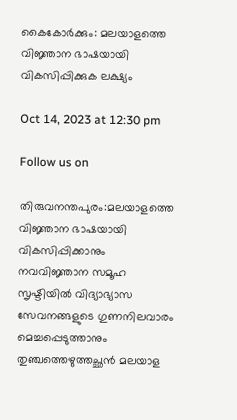കൈകോർക്കും: മലയാളത്തെ വിജ്ഞാന ഭാഷയായി വികസിപ്പിക്കുക ലക്ഷ്യം

Oct 14, 2023 at 12:30 pm

Follow us on

തിരുവനന്തപുരം:മലയാളത്തെ വിജ്ഞാന ഭാഷയായി വികസിപ്പിക്കാനും നവവിജ്ഞാന സമൂഹ സൃഷ്ടിയിൽ വിദ്യാഭ്യാസ സേവനങ്ങളുടെ ഗുണനിലവാരം മെച്ചപ്പെടുത്താനും തുഞ്ചത്തെഴുത്തച്ഛൻ മലയാള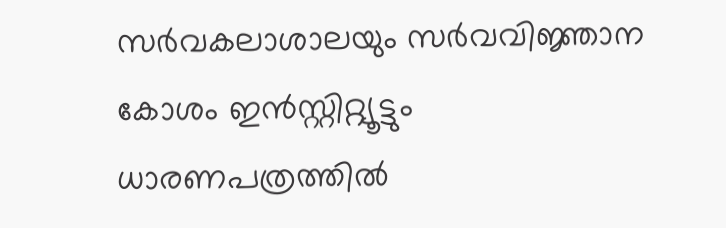സർവകലാശാലയും സർവവിജ്ഞാന കോശം ഇൻസ്റ്റിറ്റ്യൂട്ടും ധാരണപത്രത്തിൽ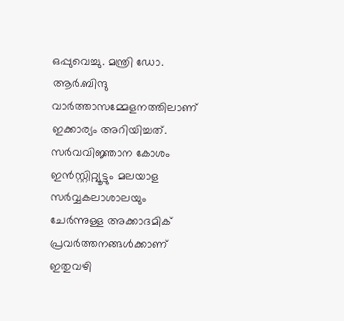ഒപ്പുവെച്ചു. മന്ത്രി ഡോ. ആർ.ബിന്ദു വാർത്താസമ്മേളനത്തിലാണ് ഇക്കാര്യം അറിയിച്ചത്. സർവവിജ്ഞാന കോശം ഇൻസ്റ്റിറ്റ്യൂട്ടും മലയാള സർവ്വകലാശാലയും ചേർന്നുള്ള അക്കാദമിക് പ്രവർത്തനങ്ങൾക്കാണ് ഇതുവഴി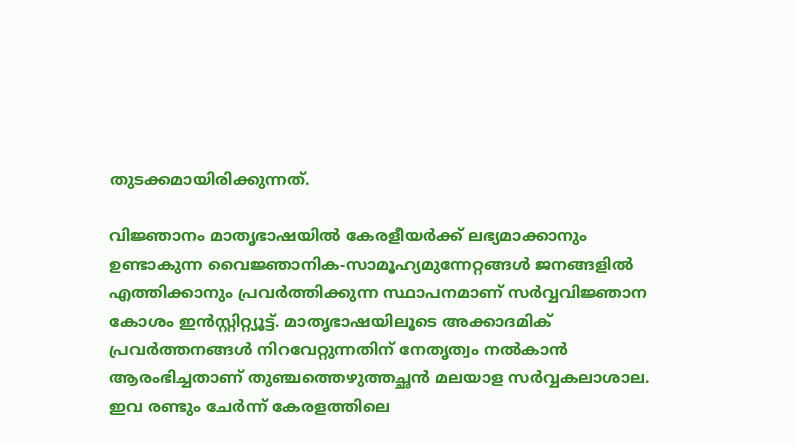തുടക്കമായിരിക്കുന്നത്.

വിജ്ഞാനം മാതൃഭാഷയിൽ കേരളീയർക്ക് ലഭ്യമാക്കാനും ഉണ്ടാകുന്ന വൈജ്ഞാനിക-സാമൂഹ്യമുന്നേറ്റങ്ങൾ ജനങ്ങളിൽ എത്തിക്കാനും പ്രവർത്തിക്കുന്ന സ്ഥാപനമാണ് സർവ്വവിജ്ഞാന കോശം ഇൻസ്റ്റിറ്റ്യൂട്ട്. മാതൃഭാഷയിലൂടെ അക്കാദമിക് പ്രവർത്തനങ്ങൾ നിറവേറ്റുന്നതിന് നേതൃത്വം നൽകാൻ ആരംഭിച്ചതാണ് തുഞ്ചത്തെഴുത്തച്ഛൻ മലയാള സർവ്വകലാശാല. ഇവ രണ്ടും ചേർന്ന് കേരളത്തിലെ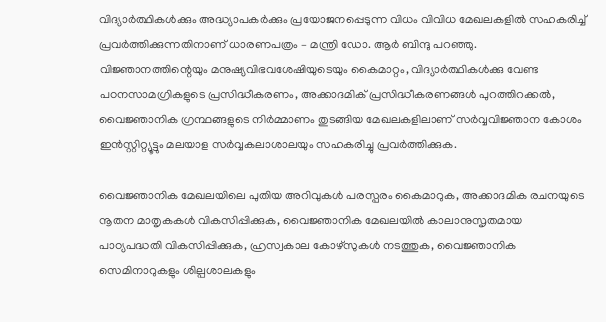വിദ്യാർത്ഥികൾക്കും അദ്ധ്യാപകർക്കും പ്രയോജനപ്പെടുന്ന വിധം വിവിധ മേഖലകളിൽ സഹകരിച്ച് പ്രവർത്തിക്കുന്നതിനാണ് ധാരണപത്രം – മന്ത്രി ഡോ. ആർ ബിന്ദു പറഞ്ഞു. വിജ്ഞാനത്തിന്റെയും മനുഷ്യവിഭവശേഷിയുടെയും കൈമാറ്റം, വിദ്യാർത്ഥികൾക്കു വേണ്ട പഠനസാമഗ്രികളുടെ പ്രസിദ്ധീകരണം, അക്കാദമിക് പ്രസിദ്ധീകരണങ്ങൾ പുറത്തിറക്കൽ, വൈജ്ഞാനിക ഗ്രന്ഥങ്ങളുടെ നിർമ്മാണം തുടങ്ങിയ മേഖലകളിലാണ് സർവ്വവിജ്ഞാന കോശം ഇൻസ്റ്റിറ്റ്യൂട്ടും മലയാള സർവ്വകലാശാലയും സഹകരിച്ചു പ്രവർത്തിക്കുക.

വൈജ്ഞാനിക മേഖലയിലെ പുതിയ അറിവുകൾ പരസ്പരം കൈമാറുക, അക്കാദമിക രചനയുടെ നൂതന മാതൃകകൾ വികസിപ്പിക്കുക, വൈജ്ഞാനിക മേഖലയിൽ കാലാനുസൃതമായ പാഠ്യപദ്ധതി വികസിപ്പിക്കുക, ഹ്രസ്വകാല കോഴ്സുകൾ നടത്തുക, വൈജ്ഞാനിക സെമിനാറുകളും ശില്പശാലകളും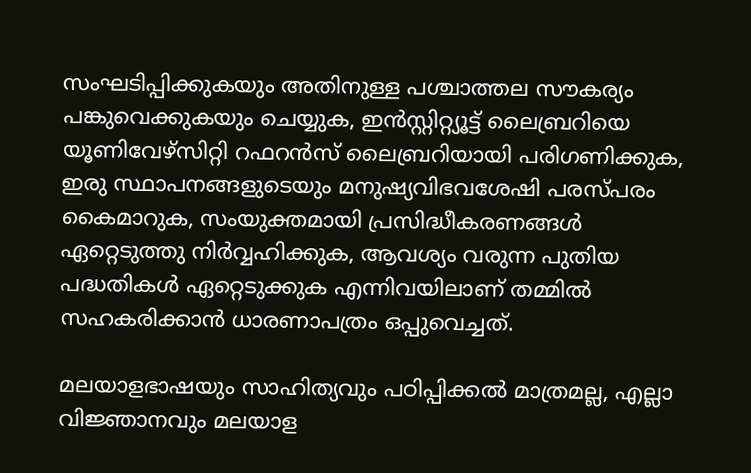സംഘടിപ്പിക്കുകയും അതിനുള്ള പശ്ചാത്തല സൗകര്യം പങ്കുവെക്കുകയും ചെയ്യുക, ഇൻസ്റ്റിറ്റ്യൂട്ട് ലൈബ്രറിയെ യൂണിവേഴ്സിറ്റി റഫറൻസ് ലൈബ്രറിയായി പരിഗണിക്കുക, ഇരു സ്ഥാപനങ്ങളുടെയും മനുഷ്യവിഭവശേഷി പരസ്പരം കൈമാറുക, സംയുക്തമായി പ്രസിദ്ധീകരണങ്ങൾ ഏറ്റെടുത്തു നിർവ്വഹിക്കുക, ആവശ്യം വരുന്ന പുതിയ പദ്ധതികൾ ഏറ്റെടുക്കുക എന്നിവയിലാണ് തമ്മിൽ സഹകരിക്കാൻ ധാരണാപത്രം ഒപ്പുവെച്ചത്.

മലയാളഭാഷയും സാഹിത്യവും പഠിപ്പിക്കൽ മാത്രമല്ല, എല്ലാ വിജ്ഞാനവും മലയാള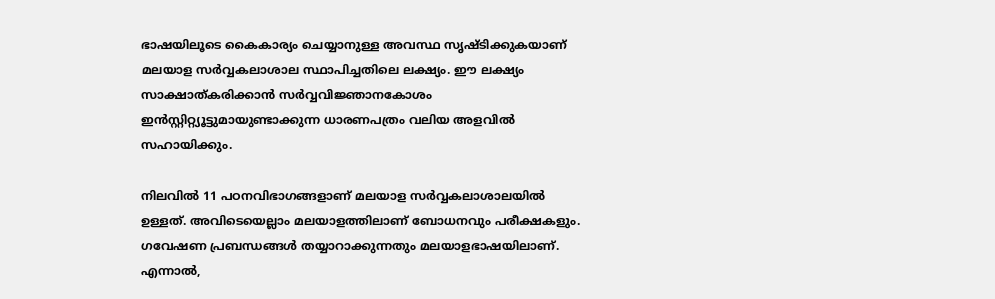ഭാഷയിലൂടെ കൈകാര്യം ചെയ്യാനുള്ള അവസ്ഥ സൃഷ്ടിക്കുകയാണ് മലയാള സർവ്വകലാശാല സ്ഥാപിച്ചതിലെ ലക്ഷ്യം. ഈ ലക്ഷ്യം സാക്ഷാത്കരിക്കാൻ സർവ്വവിജ്ഞാനകോശം ഇൻസ്റ്റിറ്റ്യൂട്ടുമായുണ്ടാക്കുന്ന ധാരണപത്രം വലിയ അളവിൽ സഹായിക്കും.

നിലവിൽ 11 പഠനവിഭാഗങ്ങളാണ് മലയാള സർവ്വകലാശാലയിൽ ഉള്ളത്. അവിടെയെല്ലാം മലയാളത്തിലാണ് ബോധനവും പരീക്ഷകളും. ഗവേഷണ പ്രബന്ധങ്ങൾ തയ്യാറാക്കുന്നതും മലയാളഭാഷയിലാണ്. എന്നാൽ,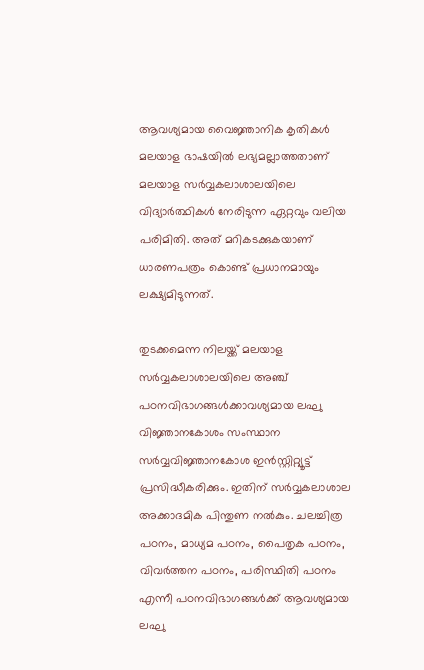ആവശ്യമായ വൈജ്ഞാനിക കൃതികൾ മലയാള ഭാഷയിൽ ലഭ്യമല്ലാത്തതാണ് മലയാള സർവ്വകലാശാലയിലെ വിദ്യാർത്ഥികൾ നേരിടുന്ന ഏറ്റവും വലിയ പരിമിതി. അത് മറികടക്കുകയാണ് ധാരണപത്രം കൊണ്ട് പ്രധാനമായും ലക്ഷ്യമിടുന്നത്.

തുടക്കമെന്ന നിലയ്ക്ക് മലയാള സർവ്വകലാശാലയിലെ അഞ്ച് പഠനവിഭാഗങ്ങൾക്കാവശ്യമായ ലഘു വിജ്ഞാനകോശം സംസ്ഥാന സർവ്വവിജ്ഞാനകോശ ഇൻസ്റ്റിറ്റ്യൂട്ട് പ്രസിദ്ധീകരിക്കും. ഇതിന് സർവ്വകലാശാല അക്കാദമിക പിന്തുണ നൽകും. ചലച്ചിത്ര പഠനം, മാധ്യമ പഠനം, പൈതൃക പഠനം, വിവർത്തന പഠനം, പരിസ്ഥിതി പഠനം എന്നീ പഠനവിഭാഗങ്ങൾക്ക് ആവശ്യമായ ലഘു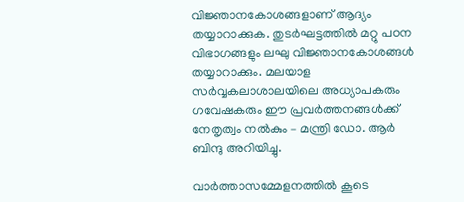വിജ്ഞാനകോശങ്ങളാണ് ആദ്യം തയ്യാറാക്കുക. തുടർഘട്ടത്തിൽ മറ്റു പഠന വിഭാഗങ്ങളും ലഘു വിജ്ഞാനകോശങ്ങൾ തയ്യാറാക്കും. മലയാള സർവ്വകലാശാലയിലെ അധ്യാപകരും ഗവേഷകരും ഈ പ്രവർത്തനങ്ങൾക്ക് നേതൃത്വം നൽകും – മന്ത്രി ഡോ. ആർ ബിന്ദു അറിയിച്ചു.

വാർത്താസമ്മേളനത്തിൽ കൂടെ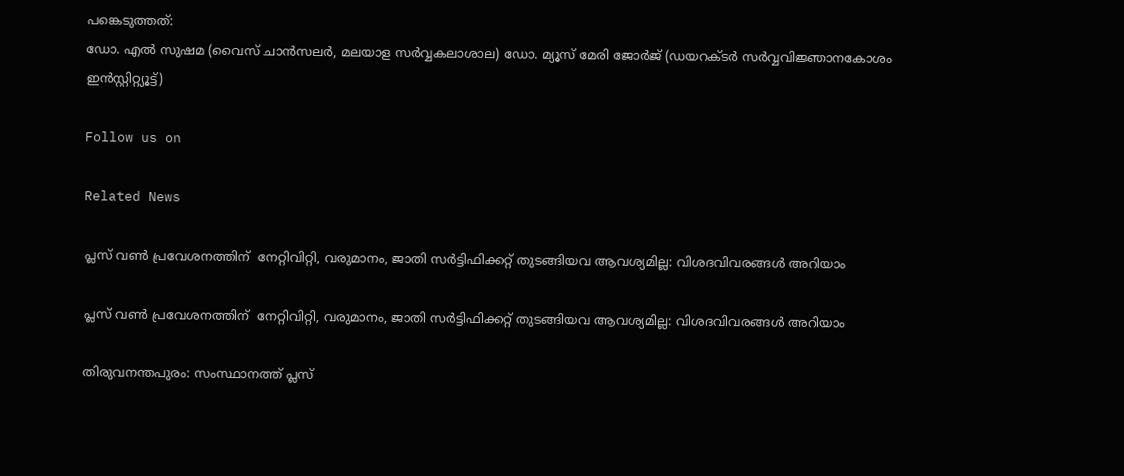പങ്കെടുത്തത്:
ഡോ. എൽ സുഷമ (വൈസ് ചാൻസലർ, മലയാള സർവ്വകലാശാല) ഡോ. മ്യൂസ് മേരി ജോർജ് (ഡയറക്ടർ സർവ്വവിജ്ഞാനകോശം ഇൻസ്റ്റിറ്റ്യൂട്ട്)

Follow us on

Related News

പ്ലസ് വൺ പ്രവേശനത്തിന്  നേറ്റിവിറ്റി, വരുമാനം, ജാതി സർട്ടിഫിക്കറ്റ് തുടങ്ങിയവ ആവശ്യമില്ല: വിശദവിവരങ്ങൾ അറിയാം

പ്ലസ് വൺ പ്രവേശനത്തിന്  നേറ്റിവിറ്റി, വരുമാനം, ജാതി സർട്ടിഫിക്കറ്റ് തുടങ്ങിയവ ആവശ്യമില്ല: വിശദവിവരങ്ങൾ അറിയാം

തിരുവനന്തപുരം: സംസ്ഥാനത്ത് പ്ലസ്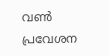വൺ പ്രവേശന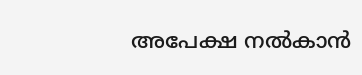അപേക്ഷ നൽകാൻ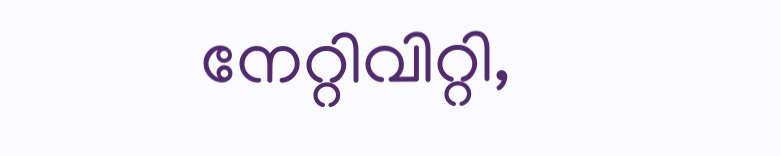നേറ്റിവിറ്റി,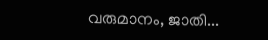വരുമാനം, ജാതി...